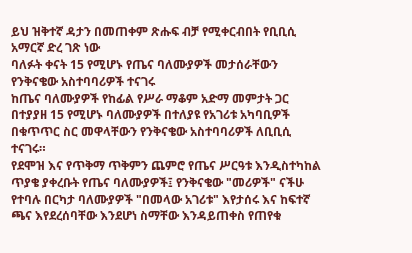ይህ ዝቅተኛ ዳታን በመጠቀም ጽሑፍ ብቻ የሚቀርብበት የቢቢሲ አማርኛ ድረ ገጽ ነው
ባለፉት ቀናት 15 የሚሆኑ የጤና ባለሙያዎች መታሰራቸውን የንቅናቄው አስተባባሪዎች ተናገሩ
ከጤና ባለሙያዎች የከፊል የሥራ ማቆም አድማ መምታት ጋር በተያያዘ 15 የሚሆኑ ባለሙያዎች በተለያዩ የአገሪቱ አካባቢዎች በቁጥጥር ስር መዋላቸውን የንቅናቄው አስተባባሪዎች ለቢቢሲ ተናገሩ።
የደሞዝ እና የጥቅማ ጥቅምን ጨምሮ የጤና ሥርዓቱ እንዲስተካከል ጥያቄ ያቀረቡት የጤና ባለሙያዎች፤ የንቅናቄው "መሪዎች" ናችሁ የተባሉ በርካታ ባለሙያዎች "በመላው አገሪቱ" እየታሰሩ እና ከፍተኛ ጫና እየደረሰባቸው እንደሆነ ስማቸው እንዳይጠቀስ የጠየቁ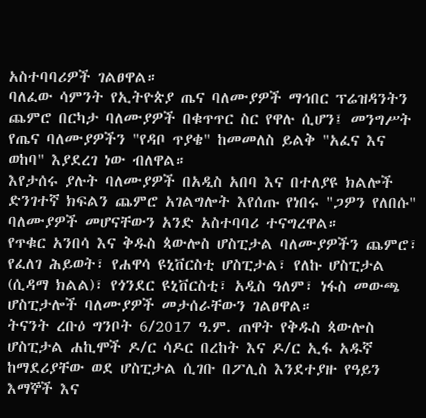አስተባባሪዎች ገልፀዋል።
ባለፈው ሳምንት የኢትዮጵያ ጤና ባለሙያዎች ማኅበር ፕሬዝዳንትን ጨምሮ በርካታ ባለሙያዎች በቁጥጥር ስር የዋሉ ሲሆን፤ መንግሥት የጤና ባለሙያዎችን "የዳቦ ጥያቄ" ከመመለስ ይልቅ "አፈና እና ወከባ" እያደረገ ነው ብለዋል።
እየታሰሩ ያሉት ባለሙያዎች በአዲስ አበባ እና በተለያዩ ክልሎች ድንገተኛ ክፍልን ጨምሮ አገልግሎት እየሰጡ የነበሩ "ጋዎን የለበሱ" ባለሙያዎች መሆናቸውን አንድ አስተባባሪ ተናግረዋል።
የጥቁር አንበሳ እና ቅዱስ ጳውሎስ ሆስፒታል ባለሙያዎችን ጨምሮ፣ የፈለገ ሕይወት፣ የሐዋሳ ዩኒቨርስቲ ሆስፒታል፣ የለኩ ሆስፒታል (ሲዳማ ክልል)፣ የጎንደር ዩኒቨርስቲ፣ አዲስ ዓለም፣ ነፋስ መውጫ ሆስፒታሎች ባለሙያዎች መታሰራቸውን ገልፀዋል።
ትናንት ረቡዕ ግንቦት 6/2017 ዓ.ም. ጠዋት የቅዱስ ጳውሎስ ሆስፒታል ሐኪሞች ዶ/ር ሳዶር በረከት እና ዶ/ር ኢፋ አዱኛ ከማደሪያቸው ወደ ሆስፒታል ሲገቡ በፖሊስ እንደተያዙ የዓይን እማኞች እና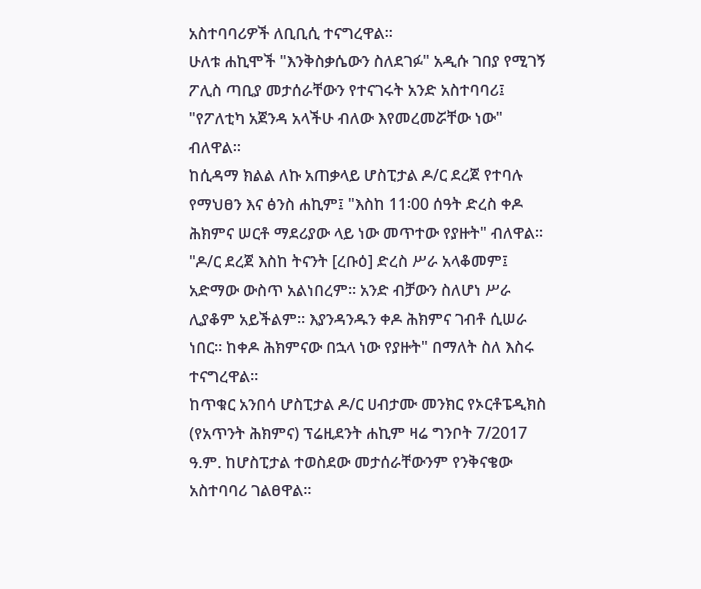አስተባባሪዎች ለቢቢሲ ተናግረዋል።
ሁለቱ ሐኪሞች "እንቅስቃሴውን ስለደገፉ" አዲሱ ገበያ የሚገኝ ፖሊስ ጣቢያ መታሰራቸውን የተናገሩት አንድ አስተባባሪ፤ "የፖለቲካ አጀንዳ አላችሁ ብለው እየመረመሯቸው ነው" ብለዋል።
ከሲዳማ ክልል ለኩ አጠቃላይ ሆስፒታል ዶ/ር ደረጀ የተባሉ የማህፀን እና ፅንስ ሐኪም፤ "እስከ 11፡00 ሰዓት ድረስ ቀዶ ሕክምና ሠርቶ ማደሪያው ላይ ነው መጥተው የያዙት" ብለዋል።
"ዶ/ር ደረጀ እስከ ትናንት [ረቡዕ] ድረስ ሥራ አላቆመም፤ አድማው ውስጥ አልነበረም። አንድ ብቻውን ስለሆነ ሥራ ሊያቆም አይችልም። እያንዳንዱን ቀዶ ሕክምና ገብቶ ሲሠራ ነበር። ከቀዶ ሕክምናው በኋላ ነው የያዙት" በማለት ስለ እስሩ ተናግረዋል።
ከጥቁር አንበሳ ሆስፒታል ዶ/ር ሀብታሙ መንክር የኦርቶፔዲክስ (የአጥንት ሕክምና) ፕሬዚደንት ሐኪም ዛሬ ግንቦት 7/2017 ዓ.ም. ከሆስፒታል ተወስደው መታሰራቸውንም የንቅናቄው አስተባባሪ ገልፀዋል።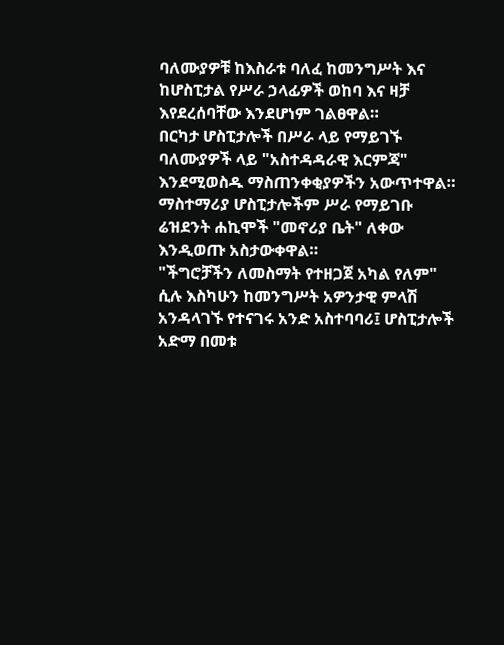ባለሙያዎቹ ከእስራቱ ባለፈ ከመንግሥት እና ከሆስፒታል የሥራ ኃላፊዎች ወከባ እና ዛቻ እየደረሰባቸው እንደሆነም ገልፀዋል።
በርካታ ሆስፒታሎች በሥራ ላይ የማይገኙ ባለሙያዎች ላይ "አስተዳዳራዊ እርምጃ" እንደሚወስዱ ማስጠንቀቂያዎችን አውጥተዋል።
ማስተማሪያ ሆስፒታሎችም ሥራ የማይገቡ ሬዝደንት ሐኪሞች "መኖሪያ ቤት" ለቀው እንዲወጡ አስታውቀዋል።
"ችግሮቻችን ለመስማት የተዘጋጀ አካል የለም" ሲሉ እስካሁን ከመንግሥት አዎንታዊ ምላሽ አንዳላገኙ የተናገሩ አንድ አስተባባሪ፤ ሆስፒታሎች አድማ በመቱ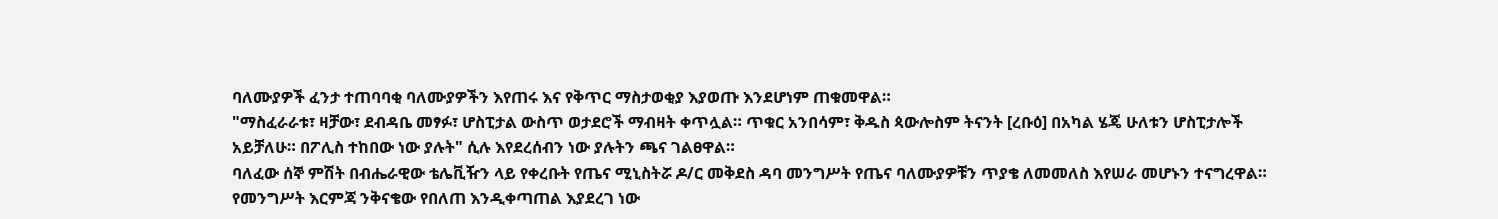ባለሙያዎች ፈንታ ተጠባባቂ ባለሙያዎችን እየጠሩ እና የቅጥር ማስታወቂያ እያወጡ እንደሆነም ጠቁመዋል።
"ማስፈራራቱ፣ ዛቻው፣ ደብዳቤ መፃፉ፣ ሆስፒታል ውስጥ ወታደሮች ማብዛት ቀጥሏል። ጥቁር አንበሳም፣ ቅዱስ ጳውሎስም ትናንት [ረቡዕ] በአካል ሄጄ ሁለቱን ሆስፒታሎች አይቻለሁ። በፖሊስ ተከበው ነው ያሉት" ሲሉ እየደረሰብን ነው ያሉትን ጫና ገልፀዋል።
ባለፈው ሰኞ ምሽት በብሔራዊው ቴሌቪዥን ላይ የቀረቡት የጤና ሚኒስትሯ ዶ/ር መቅደስ ዳባ መንግሥት የጤና ባለሙያዎቹን ጥያቄ ለመመለስ እየሠራ መሆኑን ተናግረዋል።
የመንግሥት እርምጃ ንቅናቄው የበለጠ እንዲቀጣጠል እያደረገ ነው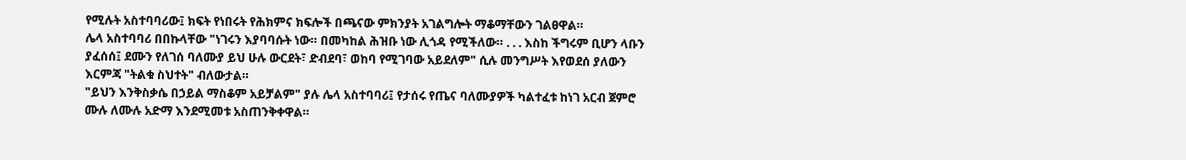የሚሉት አስተባባሪው፤ ክፍት የነበሩት የሕክምና ክፍሎች በጫናው ምክንያት አገልግሎት ማቆማቸውን ገልፀዋል።
ሌላ አስተባባሪ በበኩላቸው "ነገሩን እያባባሱት ነው። በመካከል ሕዝቡ ነው ሊጎዳ የሚችለው። . . . እስከ ችግሩም ቢሆን ላቡን ያፈሰሰ፤ ደሙን የለገሰ ባለሙያ ይህ ሁሉ ውርደት፣ ድብደባ፣ ወከባ የሚገባው አይደለም" ሲሉ መንግሥት እየወደሰ ያለውን እርምጃ "ትልቁ ስህተት" ብለውታል።
"ይህን እንቅስቃሴ በኃይል ማስቆም አይቻልም" ያሉ ሌላ አስተባባሪ፤ የታሰሩ የጤና ባለሙያዎች ካልተፈቱ ከነገ አርብ ጀምሮ ሙሉ ለሙሉ አድማ እንደሚመቱ አስጠንቅቀዋል።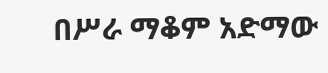በሥራ ማቆም አድማው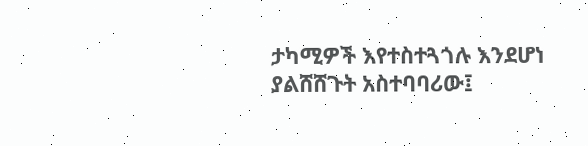ታካሚዎች እየተስተጓጎሉ እንደሆነ ያልሸሸጉት አስተባባሪው፤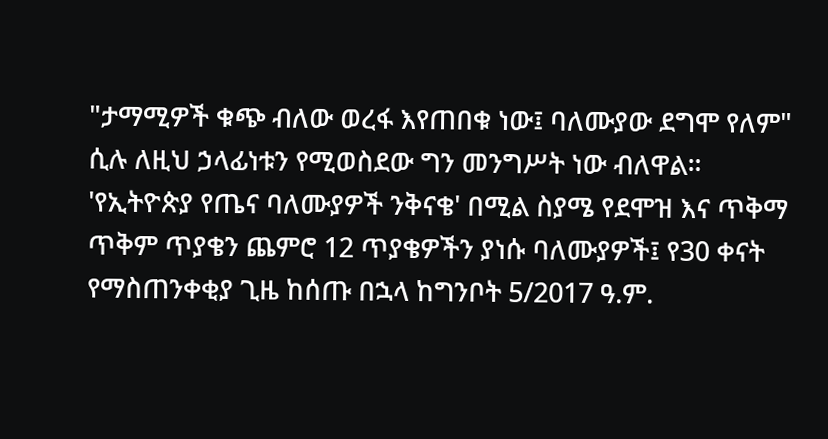"ታማሚዎች ቁጭ ብለው ወረፋ እየጠበቁ ነው፤ ባለሙያው ደግሞ የለም" ሲሉ ለዚህ ኃላፊነቱን የሚወስደው ግን መንግሥት ነው ብለዋል።
'የኢትዮጵያ የጤና ባለሙያዎች ንቅናቄ' በሚል ስያሜ የደሞዝ እና ጥቅማ ጥቅም ጥያቄን ጨምሮ 12 ጥያቄዎችን ያነሱ ባለሙያዎች፤ የ30 ቀናት የማስጠንቀቂያ ጊዜ ከሰጡ በኋላ ከግንቦት 5/2017 ዓ.ም.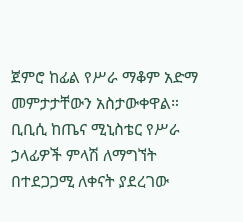ጀምሮ ከፊል የሥራ ማቆም አድማ መምታታቸውን አስታውቀዋል።
ቢቢሲ ከጤና ሚኒስቴር የሥራ ኃላፊዎች ምላሽ ለማግኘት በተደጋጋሚ ለቀናት ያደረገው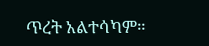ጥረት አልተሳካም።